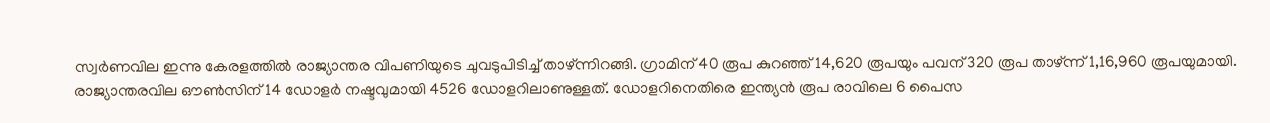സ്വർണവില ഇന്നു കേരളത്തിൽ രാജ്യാന്തര വിപണിയുടെ ചുവടുപിടിച്ച് താഴ്ന്നിറങ്ങി. ഗ്രാമിന് 40 രൂപ കുറഞ്ഞ് 14,620 രൂപയും പവന് 320 രൂപ താഴ്ന്ന് 1,16,960 രൂപയുമായി.
രാജ്യാന്തരവില ഔൺസിന് 14 ഡോളർ നഷ്ടവുമായി 4526 ഡോളറിലാണുള്ളത്. ഡോളറിനെതിരെ ഇന്ത്യൻ രൂപ രാവിലെ 6 പൈസ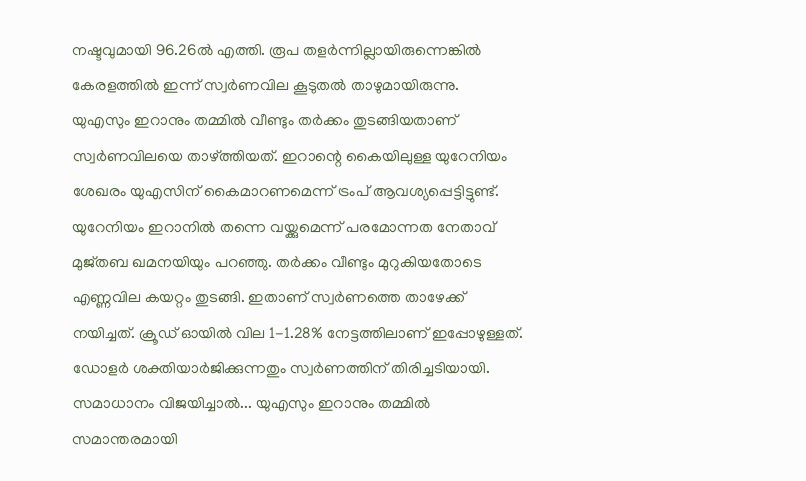നഷ്ടവുമായി 96.26ൽ എത്തി. രൂപ തളർന്നില്ലായിരുന്നെങ്കിൽ കേരളത്തിൽ ഇന്ന് സ്വർണവില കൂടുതൽ താഴുമായിരുന്നു.
യുഎസും ഇറാനും തമ്മിൽ വീണ്ടും തർക്കം തുടങ്ങിയതാണ് സ്വർണവിലയെ താഴ്ത്തിയത്. ഇറാന്റെ കൈയിലുള്ള യുറേനിയം ശേഖരം യുഎസിന് കൈമാറണമെന്ന് ട്രംപ് ആവശ്യപ്പെട്ടിട്ടുണ്ട്. യുറേനിയം ഇറാനിൽ തന്നെ വയ്ക്കുമെന്ന് പരമോന്നത നേതാവ് മുജ്തബ ഖമനയിയും പറഞ്ഞു. തർക്കം വീണ്ടും മുറുകിയതോടെ എണ്ണവില കയറ്റം തുടങ്ങി. ഇതാണ് സ്വർണത്തെ താഴേക്ക് നയിച്ചത്. ക്രൂഡ് ഓയിൽ വില 1-1.28% നേട്ടത്തിലാണ് ഇപ്പോഴുള്ളത്. ഡോളർ ശക്തിയാർജിക്കുന്നതും സ്വർണത്തിന് തിരിച്ചടിയായി.
സമാധാനം വിജയിച്ചാൽ... യുഎസും ഇറാനും തമ്മിൽ സമാന്തരമായി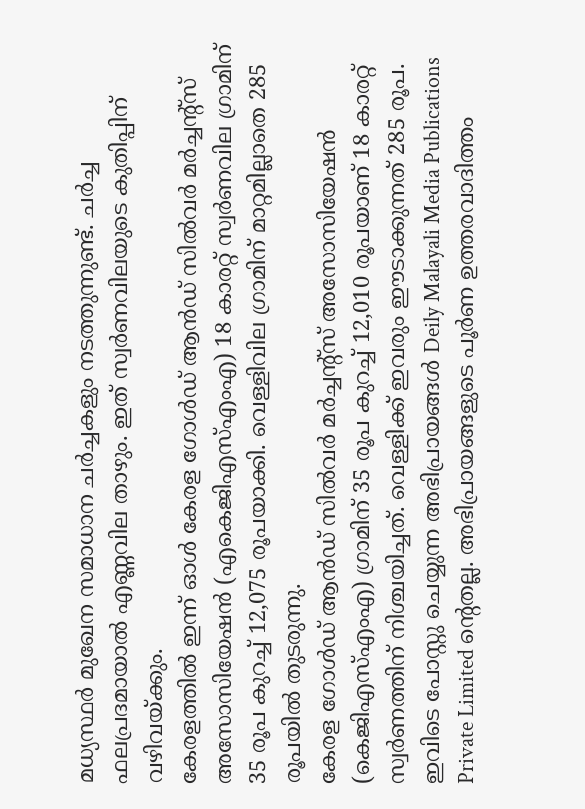മധ്യസ്ഥർ മുഖേന സമാധാന ചർച്ചകളും നടത്തുന്നുണ്ട്. ചർച്ച ഫലപ്രദമായാൽ എണ്ണവില താഴും. ഇത് സ്വർണവിലയുടെ കുതിപ്പിന് വഴിവയ്ക്കും.
കേരളത്തിൽ ഇന്ന് ഓൾ കേരള ഗോൾഡ് ആൻഡ് സിൽവർ മർച്ചന്റ്സ് അസോസിയേഷൻ (എകെജിഎസ്എംഎ) 18 കാരറ്റ് സ്വർണവില ഗ്രാമിന് 35 രൂപ കുറച്ച് 12,075 രൂപയാക്കി. വെള്ളിവില ഗ്രാമിന് മാറ്റമില്ലാതെ 285 രൂപയിൽ തുടരുന്നു.
കേരള ഗോൾഡ് ആൻഡ് സിൽവർ മർച്ചന്റ്സ് അസോസിയേഷൻ (കെജിഎസ്എംഎ) ഗ്രാമിന് 35 രൂപ കുറച്ച് 12,010 രൂപയാണ് 18 കാരറ്റ് സ്വർണത്തിന് നിശ്ചയിച്ചത്. വെള്ളിക്ക് ഇവരും ഈടാക്കുന്നത് 285 രൂപ.
ഇവിടെ പോസ്റ്റു ചെയ്യുന്ന അഭിപ്രായങ്ങൾ Deily Malayali Media Publications Private Limited ന്റെതല്ല. അഭിപ്രായങ്ങളുടെ പൂർണ ഉത്തരവാദിത്തം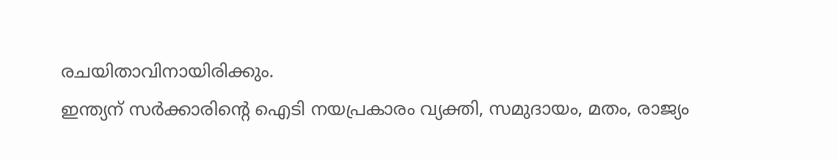രചയിതാവിനായിരിക്കും.
ഇന്ത്യന് സർക്കാരിന്റെ ഐടി നയപ്രകാരം വ്യക്തി, സമുദായം, മതം, രാജ്യം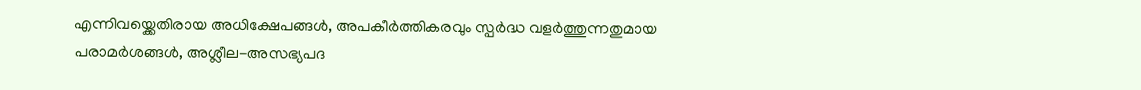എന്നിവയ്ക്കെതിരായ അധിക്ഷേപങ്ങൾ, അപകീർത്തികരവും സ്പർദ്ധ വളർത്തുന്നതുമായ പരാമർശങ്ങൾ, അശ്ലീല-അസഭ്യപദ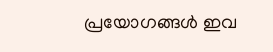പ്രയോഗങ്ങൾ ഇവ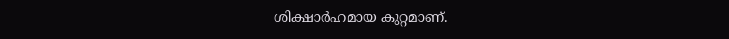ശിക്ഷാർഹമായ കുറ്റമാണ്.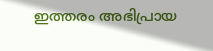ഇത്തരം അഭിപ്രായ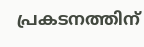പ്രകടനത്തിന്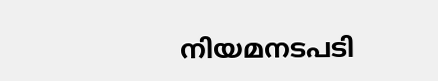നിയമനടപടി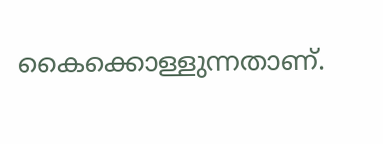കൈക്കൊള്ളുന്നതാണ്.